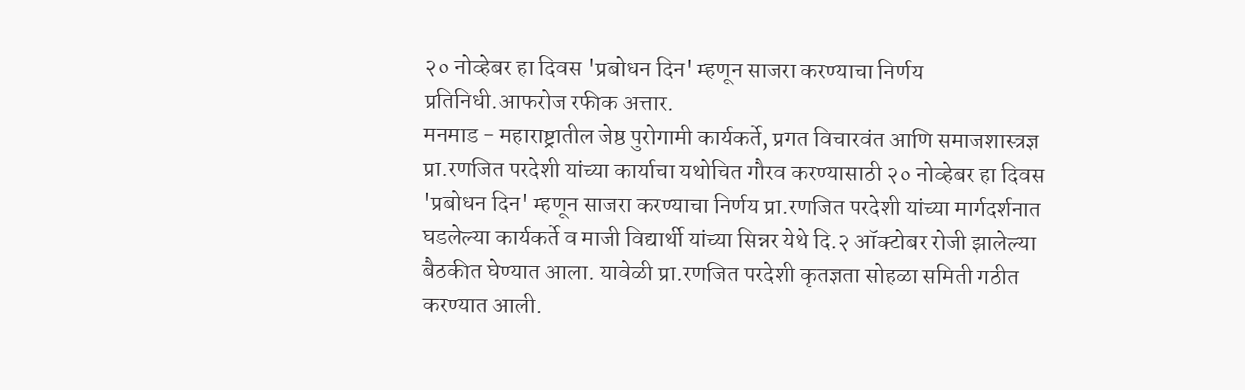२० नोव्हेबर हा दिवस 'प्रबोधन दिन' म्हणून साजरा करण्याचा निर्णय
प्रतिनिधी.आफरोज रफीक अत्तार.
मनमाड - महाराष्ट्रातील जेष्ठ पुरोगामी कार्यकर्ते, प्रगत विचारवंत आणि समाजशास्त्रज्ञ प्रा.रणजित परदेशी यांच्या कार्याचा यथोचित गौरव करण्यासाठी २० नोव्हेबर हा दिवस 'प्रबोधन दिन' म्हणून साजरा करण्याचा निर्णय प्रा.रणजित परदेशी यांच्या मार्गदर्शनात घडलेल्या कार्यकर्ते व माजी विद्यार्थी यांच्या सिन्नर येथे दि.२ ऑक्टोबर रोजी झालेल्या बैठकीत घेण्यात आला. यावेळी प्रा.रणजित परदेशी कृतज्ञता सोहळा समिती गठीत करण्यात आली.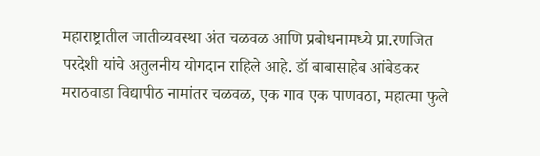महाराष्ट्रातील जातीव्यवस्था अंत चळवळ आणि प्रबोधनामध्ये प्रा.रणजित परदेशी यांचे अतुलनीय योगदान राहिले आहे. डॉ बाबासाहेब आंबेडकर मराठवाडा विद्यापीठ नामांतर चळवळ, एक गाव एक पाणवठा, महात्मा फुले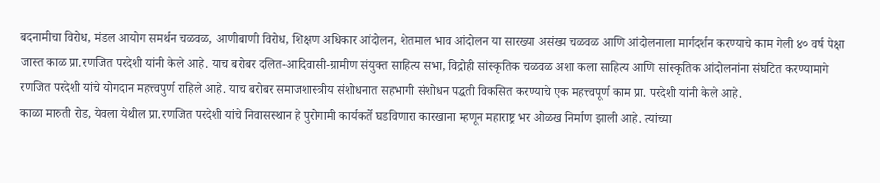बदनामीचा विरोध, मंडल आयोग समर्थन चळवळ, आणीबाणी विरोध, शिक्षण अधिकार आंदोलन, शेतमाल भाव आंदोलन या सारख्या असंख्य चळवळ आणि आंदोलनाला मार्गदर्शन करण्याचे काम गेली ४० वर्ष पेक्षा जास्त काळ प्रा.रणजित परदेशी यांनी केले आहे. याच बरोबर दलित-आदिवासी-ग्रामीण संयुक्त साहित्य सभा, विद्रोही सांस्कृतिक चळवळ अशा कला साहित्य आणि सांस्कृतिक आंदोलनांना संघटित करण्यामागे रणजित परदेशी यांचे योगदान महत्त्वपुर्ण राहिले आहे. याच बरोबर समाजशास्त्रीय संशोधनात सहभागी संशोधन पद्धती विकसित करण्याचे एक महत्त्वपूर्ण काम प्रा. परदेशी यांनी केले आहे.
काळा मारुती रोड, येवला येथील प्रा.रणजित परदेशी यांचे निवासस्थान हे पुरोगामी कार्यकर्ते घडविणारा कारखाना म्हणून महाराष्ट्र भर ओळख निर्माण झाली आहे. त्यांच्या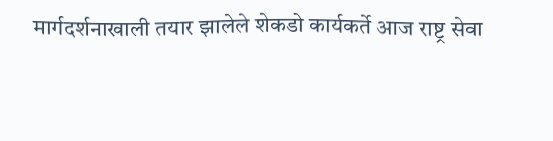मार्गदर्शनाखाली तयार झालेले शेकडो कार्यकर्ते आज राष्ट्र सेवा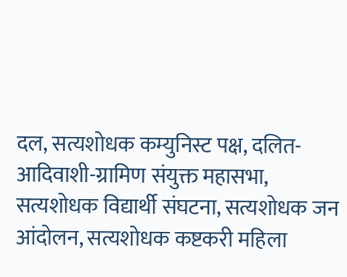दल, सत्यशोधक कम्युनिस्ट पक्ष, दलित-आदिवाशी-ग्रामिण संयुक्त महासभा, सत्यशोधक विद्यार्थी संघटना, सत्यशोधक जन आंदोलन, सत्यशोधक कष्टकरी महिला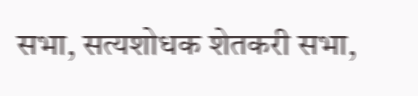सभा, सत्यशोधक शेतकरी सभा,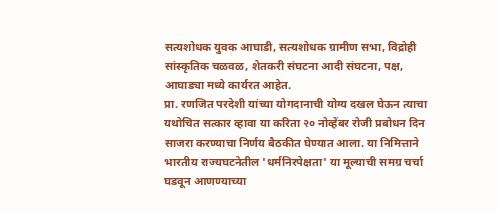सत्यशोधक युवक आघाडी, सत्यशोधक ग्रामीण सभा, विद्रोही सांस्कृतिक चळवळ, शेतकरी संघटना आदी संघटना, पक्ष, आघाड्या मध्ये कार्यरत आहेत.
प्रा. रणजित परदेशी यांच्या योगदानाची योग्य दखल घेऊन त्याचा यथोचित सत्कार व्हावा या करिता २० नोव्हेंबर रोजी प्रबोधन दिन साजरा करण्याचा निर्णय बैठकीत घेण्यात आला. या निमित्ताने भारतीय राज्यघटनेतील 'धर्मनिरपेक्षता' या मूल्याची समग्र चर्चा घडवून आणण्याच्या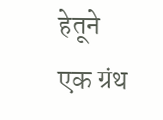हेतूने एक ग्रंथ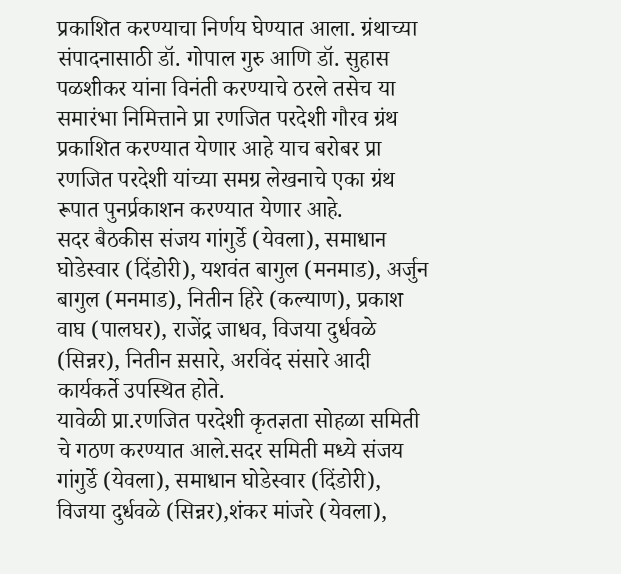प्रकाशित करण्याचा निर्णय घेण्यात आला. ग्रंथाच्या संपादनासाठी डॉ. गोपाल गुरु आणि डॉ. सुहास पळशीकर यांना विनंती करण्याचे ठरले तसेच या समारंभा निमित्ताने प्रा रणजित परदेशी गौरव ग्रंथ प्रकाशित करण्यात येणार आहे याच बरोबर प्रा रणजित परदेशी यांच्या समग्र लेखनाचे एका ग्रंथ रूपात पुनर्प्रकाशन करण्यात येणार आहे.
सदर बैठकीस संजय गांगुर्डे (येवला), समाधान घोडेस्वार (दिंडोरी), यशवंत बागुल (मनमाड), अर्जुन बागुल (मनमाड), नितीन हिरे (कल्याण), प्रकाश वाघ (पालघर), राजेंद्र जाधव, विजया दुर्धवळे (सिन्नर), नितीन स़सारे, अरविंद संसारे आदी कार्यकर्ते उपस्थित होते.
यावेळी प्रा.रणजित परदेशी कृतज्ञता सोहळा समिती चे गठण करण्यात आले.सदर समिती मध्ये संजय गांगुर्डे (येवला), समाधान घोडेस्वार (दिंडोरी), विजया दुर्धवळे (सिन्नर),शंकर मांजरे (येवला),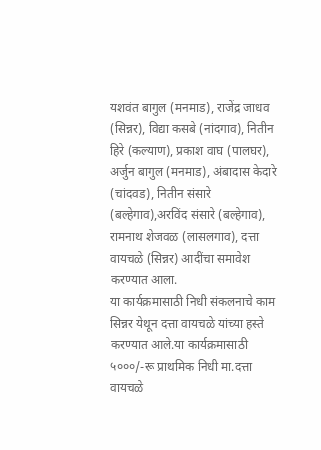यशवंत बागुल (मनमाड), राजेंद्र जाधव (सिन्नर), विद्या कसबे (नांदगाव), नितीन हिरे (कल्याण), प्रकाश वाघ (पालघर), अर्जुन बागुल (मनमाड), अंबादास केदारे (चांदवड), नितीन संसारे (बल्हेगाव),अरविंद संसारे (बल्हेगाव), रामनाथ शेजवळ (लासलगाव), दत्ता वायचळे (सिन्नर) आदींचा समावेश करण्यात आला.
या कार्यक्रमासाठी निधी संकलनाचे काम सिन्नर येथून दत्ता वायचळे यांच्या हस्ते करण्यात आले.या कार्यक्रमासाठी ५०००/-रू प्राथमिक निधी मा.दत्ता वायचळे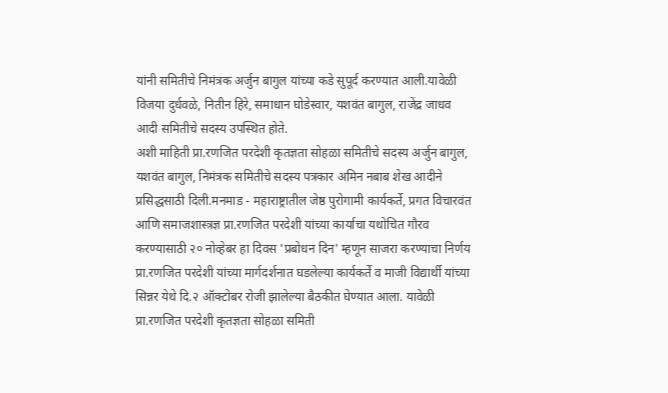यांनी समितीचे निमंत्रक अर्जुन बागुल यांच्या कडे सुपूर्द करण्यात आली.यावेळी विजया दुर्धवळे, नितीन हिरे, समाधान घोडेस्वार, यशवंत बागुल, राजेंद्र जाधव आदी समितीचे सदस्य उपस्थित होते.
अशी माहिती प्रा.रणजित परदेशी कृतज्ञता सोहळा समितीचे सदस्य अर्जुन बागुल, यशवंत बागुल, निमंत्रक समितीचे सदस्य पत्रकार अमिन नबाब शेख आदीने प्रसिद्धसाठी दिली.मनमाड - महाराष्ट्रातील जेष्ठ पुरोगामी कार्यकर्ते, प्रगत विचारवंत आणि समाजशास्त्रज्ञ प्रा.रणजित परदेशी यांच्या कार्याचा यथोचित गौरव करण्यासाठी २० नोव्हेबर हा दिवस 'प्रबोधन दिन' म्हणून साजरा करण्याचा निर्णय प्रा.रणजित परदेशी यांच्या मार्गदर्शनात घडलेल्या कार्यकर्ते व माजी विद्यार्थी यांच्या सिन्नर येथे दि.२ ऑक्टोबर रोजी झालेल्या बैठकीत घेण्यात आला. यावेळी प्रा.रणजित परदेशी कृतज्ञता सोहळा समिती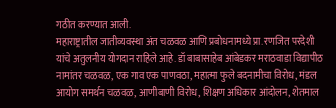गठीत करण्यात आली.
महाराष्ट्रातील जातीव्यवस्था अंत चळवळ आणि प्रबोधनामध्ये प्रा.रणजित परदेशी यांचे अतुलनीय योगदान राहिले आहे. डॉ बाबासाहेब आंबेडकर मराठवाडा विद्यापीठ नामांतर चळवळ, एक गाव एक पाणवठा, महात्मा फुले बदनामीचा विरोध, मंडल आयोग समर्थन चळवळ, आणीबाणी विरोध, शिक्षण अधिकार आंदोलन, शेतमाल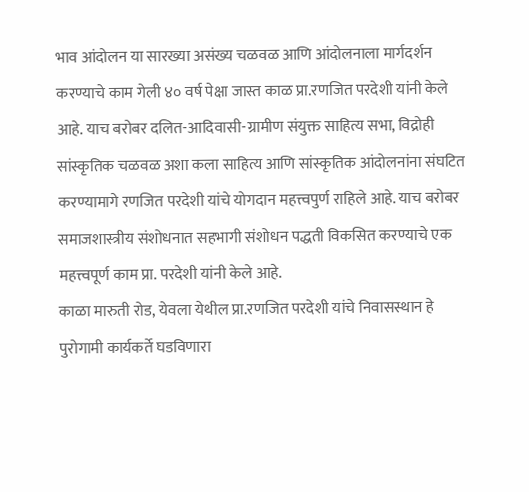भाव आंदोलन या सारख्या असंख्य चळवळ आणि आंदोलनाला मार्गदर्शन करण्याचे काम गेली ४० वर्ष पेक्षा जास्त काळ प्रा.रणजित परदेशी यांनी केले आहे. याच बरोबर दलित-आदिवासी-ग्रामीण संयुक्त साहित्य सभा, विद्रोही सांस्कृतिक चळवळ अशा कला साहित्य आणि सांस्कृतिक आंदोलनांना संघटित करण्यामागे रणजित परदेशी यांचे योगदान महत्त्वपुर्ण राहिले आहे. याच बरोबर समाजशास्त्रीय संशोधनात सहभागी संशोधन पद्धती विकसित करण्याचे एक महत्त्वपूर्ण काम प्रा. परदेशी यांनी केले आहे.
काळा मारुती रोड, येवला येथील प्रा.रणजित परदेशी यांचे निवासस्थान हे पुरोगामी कार्यकर्ते घडविणारा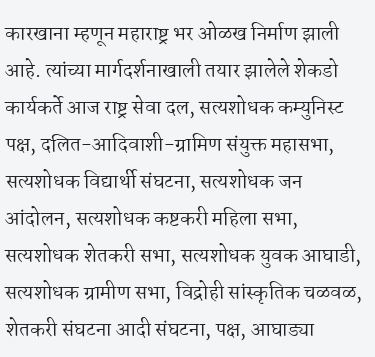कारखाना म्हणून महाराष्ट्र भर ओळख निर्माण झाली आहे. त्यांच्या मार्गदर्शनाखाली तयार झालेले शेकडो कार्यकर्ते आज राष्ट्र सेवा दल, सत्यशोधक कम्युनिस्ट पक्ष, दलित-आदिवाशी-ग्रामिण संयुक्त महासभा, सत्यशोधक विद्यार्थी संघटना, सत्यशोधक जन आंदोलन, सत्यशोधक कष्टकरी महिला सभा, सत्यशोधक शेतकरी सभा, सत्यशोधक युवक आघाडी, सत्यशोधक ग्रामीण सभा, विद्रोही सांस्कृतिक चळवळ, शेतकरी संघटना आदी संघटना, पक्ष, आघाड्या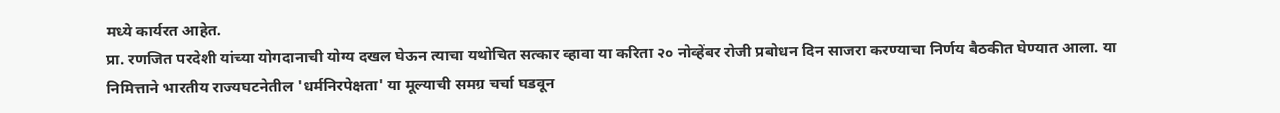मध्ये कार्यरत आहेत.
प्रा. रणजित परदेशी यांच्या योगदानाची योग्य दखल घेऊन त्याचा यथोचित सत्कार व्हावा या करिता २० नोव्हेंबर रोजी प्रबोधन दिन साजरा करण्याचा निर्णय बैठकीत घेण्यात आला. या निमित्ताने भारतीय राज्यघटनेतील 'धर्मनिरपेक्षता' या मूल्याची समग्र चर्चा घडवून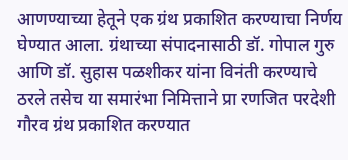आणण्याच्या हेतूने एक ग्रंथ प्रकाशित करण्याचा निर्णय घेण्यात आला. ग्रंथाच्या संपादनासाठी डॉ. गोपाल गुरु आणि डॉ. सुहास पळशीकर यांना विनंती करण्याचे ठरले तसेच या समारंभा निमित्ताने प्रा रणजित परदेशी गौरव ग्रंथ प्रकाशित करण्यात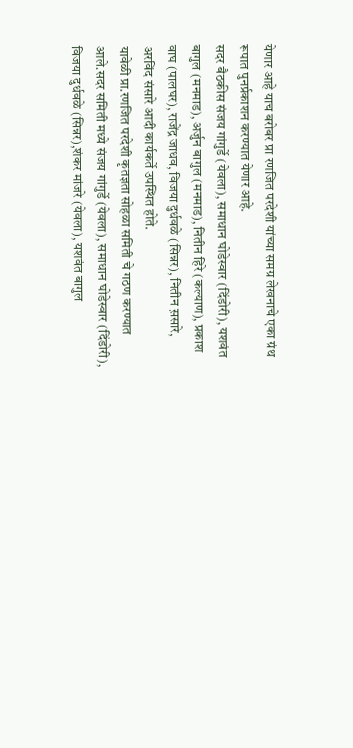येणार आहे याच बरोबर प्रा रणजित परदेशी यांच्या समग्र लेखनाचे एका ग्रंथ रूपात पुनर्प्रकाशन करण्यात येणार आहे.
सदर बैठकीस संजय गांगुर्डे (येवला), समाधान घोडेस्वार (दिंडोरी), यशवंत बागुल (मनमाड), अर्जुन बागुल (मनमाड), नितीन हिरे (कल्याण), प्रकाश वाघ (पालघर), राजेंद्र जाधव, विजया दुर्धवळे (सिन्नर), नितीन स़सारे, अरविंद संसारे आदी कार्यकर्ते उपस्थित होते.
यावेळी प्रा.रणजित परदेशी कृतज्ञता सोहळा समिती चे गठण करण्यात आले.सदर समिती मध्ये संजय गांगुर्डे (येवला), समाधान घोडेस्वार (दिंडोरी), विजया दुर्धवळे (सिन्नर),शंकर मांजरे (येवला), यशवंत बागुल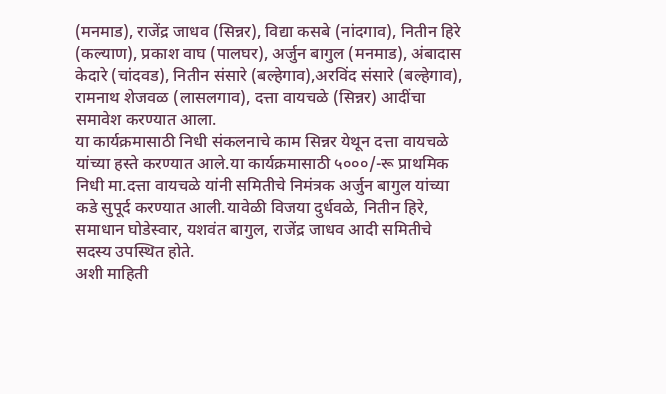(मनमाड), राजेंद्र जाधव (सिन्नर), विद्या कसबे (नांदगाव), नितीन हिरे (कल्याण), प्रकाश वाघ (पालघर), अर्जुन बागुल (मनमाड), अंबादास केदारे (चांदवड), नितीन संसारे (बल्हेगाव),अरविंद संसारे (बल्हेगाव), रामनाथ शेजवळ (लासलगाव), दत्ता वायचळे (सिन्नर) आदींचा समावेश करण्यात आला.
या कार्यक्रमासाठी निधी संकलनाचे काम सिन्नर येथून दत्ता वायचळे यांच्या हस्ते करण्यात आले.या कार्यक्रमासाठी ५०००/-रू प्राथमिक निधी मा.दत्ता वायचळे यांनी समितीचे निमंत्रक अर्जुन बागुल यांच्या कडे सुपूर्द करण्यात आली.यावेळी विजया दुर्धवळे, नितीन हिरे, समाधान घोडेस्वार, यशवंत बागुल, राजेंद्र जाधव आदी समितीचे सदस्य उपस्थित होते.
अशी माहिती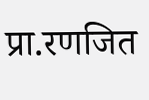प्रा.रणजित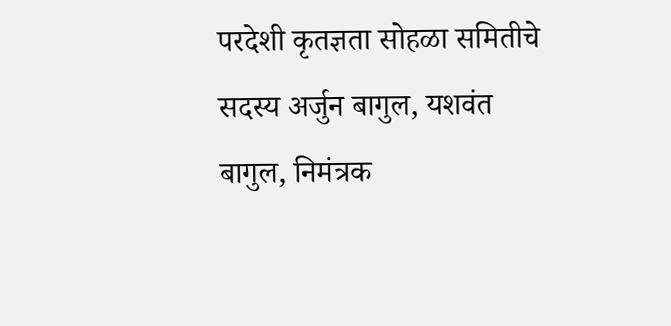परदेशी कृतज्ञता सोहळा समितीचे सदस्य अर्जुन बागुल, यशवंत बागुल, निमंत्रक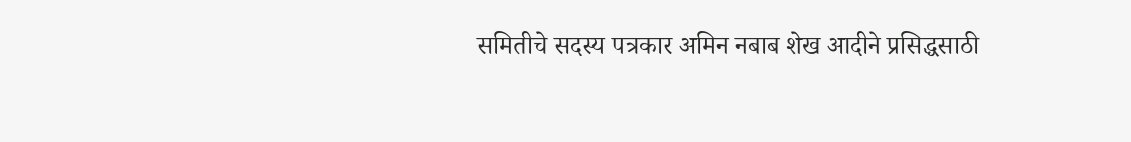समितीचे सदस्य पत्रकार अमिन नबाब शेख आदीने प्रसिद्धसाठी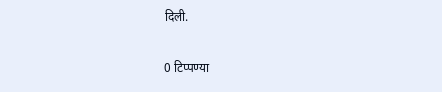दिली.

0 टिप्पण्या